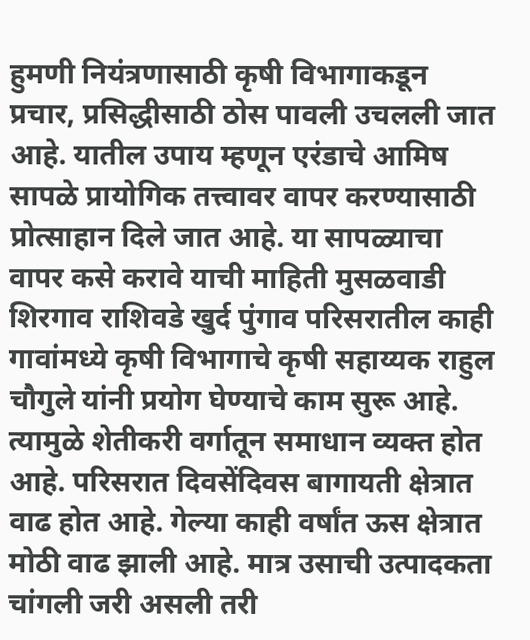हुमणी नियंत्रणासाठी कृषी विभागाकडून प्रचार, प्रसिद्धीसाठी ठोस पावली उचलली जात आहे. यातील उपाय म्हणून एरंडाचे आमिष सापळे प्रायोगिक तत्त्वावर वापर करण्यासाठी प्रोत्साहान दिले जात आहे. या सापळ्याचा वापर कसे करावे याची माहिती मुसळवाडी शिरगाव राशिवडे खुर्द पुंगाव परिसरातील काही गावांमध्ये कृषी विभागाचे कृषी सहाय्यक राहुल चौगुले यांनी प्रयोग घेण्याचे काम सुरू आहे. त्यामुळे शेतीकरी वर्गातून समाधान व्यक्त होत आहे. परिसरात दिवसेंदिवस बागायती क्षेत्रात वाढ होत आहे. गेल्या काही वर्षांत ऊस क्षेत्रात मोठी वाढ झाली आहे. मात्र उसाची उत्पादकता चांगली जरी असली तरी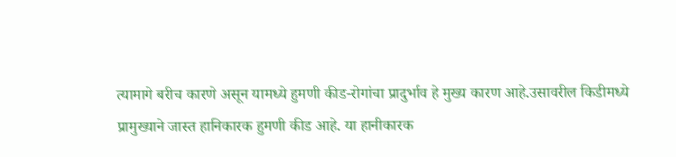त्यामागे बरीच कारणे असून यामध्ये हुमणी कीड-रोगांचा प्रादुर्भाव हे मुख्य कारण आहे.उसावरील किडीमध्ये प्रामुख्याने जास्त हानिकारक हुमणी कीड आहे. या हानीकारक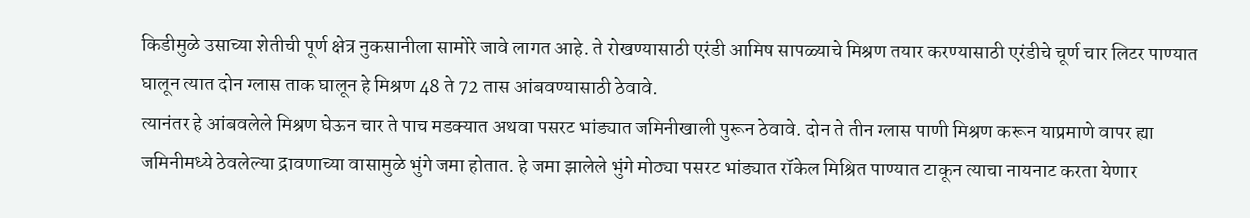किडीमुळे उसाच्या शेतीची पूर्ण क्षेत्र नुकसानीला सामोरे जावे लागत आहे. ते रोखण्यासाठी एरंडी आमिष सापळ्याचे मिश्रण तयार करण्यासाठी एरंडीचे चूर्ण चार लिटर पाण्यात घालून त्यात दोन ग्लास ताक घालून हे मिश्रण 48 ते 72 तास आंबवण्यासाठी ठेवावे.
त्यानंतर हे आंबवलेले मिश्रण घेऊन चार ते पाच मडक्यात अथवा पसरट भांड्यात जमिनीखाली पुरून ठेवावे. दोन ते तीन ग्लास पाणी मिश्रण करून याप्रमाणे वापर ह्या जमिनीमध्ये ठेवलेल्या द्रावणाच्या वासामुळे भुंगे जमा होतात. हे जमा झालेले भुंगे मोठ्या पसरट भांड्यात रॉकेल मिश्रित पाण्यात टाकून त्याचा नायनाट करता येणार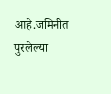आहे.जमिनीत पुरलेल्या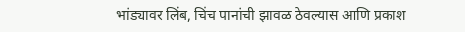भांड्यावर लिंब, चिंच पानांची झावळ ठेवल्यास आणि प्रकाश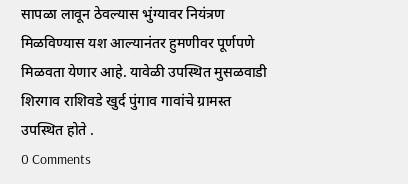सापळा लावून ठेवल्यास भुंग्यावर नियंत्रण मिळविण्यास यश आल्यानंतर हुमणीवर पूर्णपणे मिळवता येणार आहे. यावेळी उपस्थित मुसळवाडी शिरगाव राशिवडे खुर्द पुंगाव गावांचे ग्रामस्त उपस्थित होते .
0 Comments